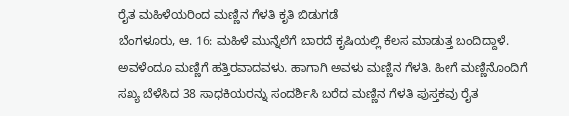ರೈತ ಮಹಿಳೆಯರಿಂದ ಮಣ್ಣಿನ ಗೆಳತಿ ಕೃತಿ ಬಿಡುಗಡೆ
ಬೆಂಗಳೂರು, ಆ. 16: ಮಹಿಳೆ ಮುನ್ನೆಲೆಗೆ ಬಾರದೆ ಕೃಷಿಯಲ್ಲಿ ಕೆಲಸ ಮಾಡುತ್ತ ಬಂದಿದ್ದಾಳೆ. ಅವಳೆಂದೂ ಮಣ್ಣಿಗೆ ಹತ್ತಿರವಾದವಳು. ಹಾಗಾಗಿ ಅವಳು ಮಣ್ಣಿನ ಗೆಳತಿ. ಹೀಗೆ ಮಣ್ಣಿನೊಂದಿಗೆ ಸಖ್ಯ ಬೆಳೆಸಿದ 38 ಸಾಧಕಿಯರನ್ನು ಸಂದರ್ಶಿಸಿ ಬರೆದ ಮಣ್ಣಿನ ಗೆಳತಿ ಪುಸ್ತಕವು ರೈತ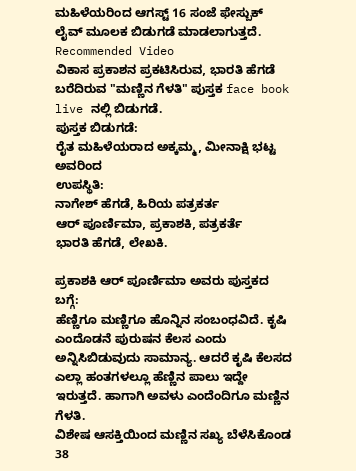ಮಹಿಳೆಯರಿಂದ ಆಗಸ್ಟ್ 16 ಸಂಜೆ ಫೇಸ್ಬುಕ್ ಲೈವ್ ಮೂಲಕ ಬಿಡುಗಡೆ ಮಾಡಲಾಗುತ್ತದೆ.
Recommended Video
ವಿಕಾಸ ಪ್ರಕಾಶನ ಪ್ರಕಟಿಸಿರುವ, ಭಾರತಿ ಹೆಗಡೆ ಬರೆದಿರುವ "ಮಣ್ಣಿನ ಗೆಳತಿ" ಪುಸ್ತಕ face book live ನಲ್ಲಿ ಬಿಡುಗಡೆ.
ಪುಸ್ತಕ ಬಿಡುಗಡೆ:
ರೈತ ಮಹಿಳೆಯರಾದ ಅಕ್ಕಮ್ಮ, ಮೀನಾಕ್ಷಿ ಭಟ್ಟ ಅವರಿಂದ
ಉಪಸ್ಥಿತಿ:
ನಾಗೇಶ್ ಹೆಗಡೆ, ಹಿರಿಯ ಪತ್ರಕರ್ತ
ಆರ್ ಪೂರ್ಣಿಮಾ, ಪ್ರಕಾಶಕಿ, ಪತ್ರಕರ್ತೆ
ಭಾರತಿ ಹೆಗಡೆ, ಲೇಖಕಿ.

ಪ್ರಕಾಶಕಿ ಆರ್ ಪೂರ್ಣಿಮಾ ಅವರು ಪುಸ್ತಕದ ಬಗ್ಗೆ:
ಹೆಣ್ಣಿಗೂ ಮಣ್ಣಿಗೂ ಹೊನ್ನಿನ ಸಂಬಂಧವಿದೆ. ಕೃಷಿ ಎಂದೊಡನೆ ಪುರುಷನ ಕೆಲಸ ಎಂದು ಅನ್ನಿಸಿಬಿಡುವುದು ಸಾಮಾನ್ಯ. ಆದರೆ ಕೃಷಿ ಕೆಲಸದ ಎಲ್ಲಾ ಹಂತಗಳಲ್ಲೂ ಹೆಣ್ಣಿನ ಪಾಲು ಇದ್ದೇ ಇರುತ್ತದೆ. ಹಾಗಾಗಿ ಅವಳು ಎಂದೆಂದಿಗೂ ಮಣ್ಣಿನ ಗೆಳತಿ.
ವಿಶೇಷ ಆಸಕ್ತಿಯಿಂದ ಮಣ್ಣಿನ ಸಖ್ಯ ಬೆಳೆಸಿಕೊಂಡ 38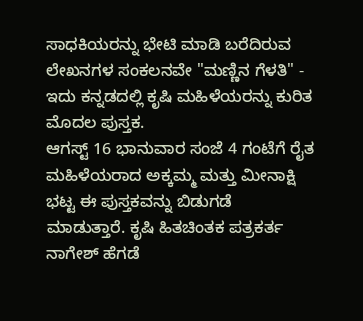ಸಾಧಕಿಯರನ್ನು ಭೇಟಿ ಮಾಡಿ ಬರೆದಿರುವ ಲೇಖನಗಳ ಸಂಕಲನವೇ "ಮಣ್ಣಿನ ಗೆಳತಿ" - ಇದು ಕನ್ನಡದಲ್ಲಿ ಕೃಷಿ ಮಹಿಳೆಯರನ್ನು ಕುರಿತ ಮೊದಲ ಪುಸ್ತಕ.
ಆಗಸ್ಟ್ 16 ಭಾನುವಾರ ಸಂಜೆ 4 ಗಂಟೆಗೆ ರೈತ ಮಹಿಳೆಯರಾದ ಅಕ್ಕಮ್ಮ ಮತ್ತು ಮೀನಾಕ್ಷಿ ಭಟ್ಟ ಈ ಪುಸ್ತಕವನ್ನು ಬಿಡುಗಡೆ ಮಾಡುತ್ತಾರೆ. ಕೃಷಿ ಹಿತಚಿಂತಕ ಪತ್ರಕರ್ತ ನಾಗೇಶ್ ಹೆಗಡೆ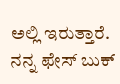ಅಲ್ಲಿ ಇರುತ್ತಾರೆ.
ನನ್ನ ಫೇಸ್ ಬುಕ್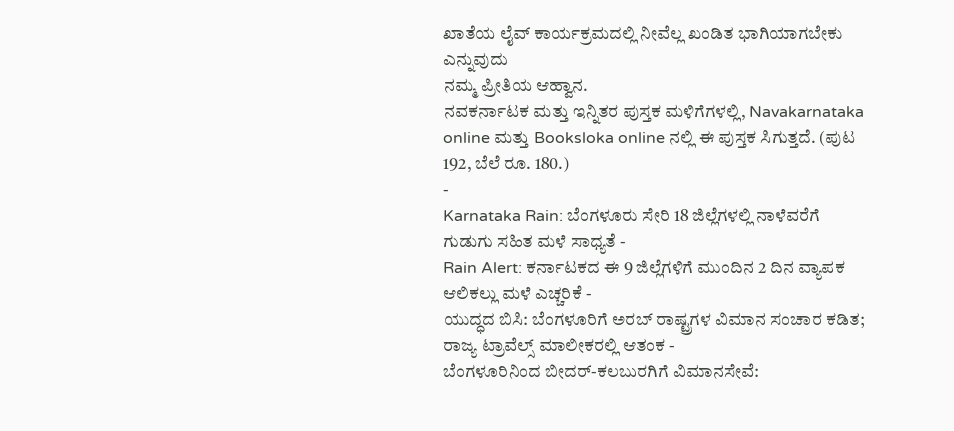ಖಾತೆಯ ಲೈವ್ ಕಾರ್ಯಕ್ರಮದಲ್ಲಿ ನೀವೆಲ್ಲ ಖಂಡಿತ ಭಾಗಿಯಾಗಬೇಕು ಎನ್ನುವುದು
ನಮ್ಮ ಪ್ರೀತಿಯ ಆಹ್ವಾನ.
ನವಕರ್ನಾಟಕ ಮತ್ತು ಇನ್ನಿತರ ಪುಸ್ತಕ ಮಳಿಗೆಗಳಲ್ಲಿ, Navakarnataka online ಮತ್ತು Booksloka online ನಲ್ಲಿ ಈ ಪುಸ್ತಕ ಸಿಗುತ್ತದೆ. (ಪುಟ 192, ಬೆಲೆ ರೂ. 180.)
-
Karnataka Rain: ಬೆಂಗಳೂರು ಸೇರಿ 18 ಜಿಲ್ಲೆಗಳಲ್ಲಿ ನಾಳೆವರೆಗೆ ಗುಡುಗು ಸಹಿತ ಮಳೆ ಸಾಧ್ಯತೆ -
Rain Alert: ಕರ್ನಾಟಕದ ಈ 9 ಜಿಲ್ಲೆಗಳಿಗೆ ಮುಂದಿನ 2 ದಿನ ವ್ಯಾಪಕ ಆಲಿಕಲ್ಲು ಮಳೆ ಎಚ್ಚರಿಕೆ -
ಯುದ್ಧದ ಬಿಸಿ: ಬೆಂಗಳೂರಿಗೆ ಅರಬ್ ರಾಷ್ಟ್ರಗಳ ವಿಮಾನ ಸಂಚಾರ ಕಡಿತ; ರಾಜ್ಯ ಟ್ರಾವೆಲ್ಸ್ ಮಾಲೀಕರಲ್ಲಿ ಆತಂಕ -
ಬೆಂಗಳೂರಿನಿಂದ ಬೀದರ್-ಕಲಬುರಗಿಗೆ ವಿಮಾನಸೇವೆ: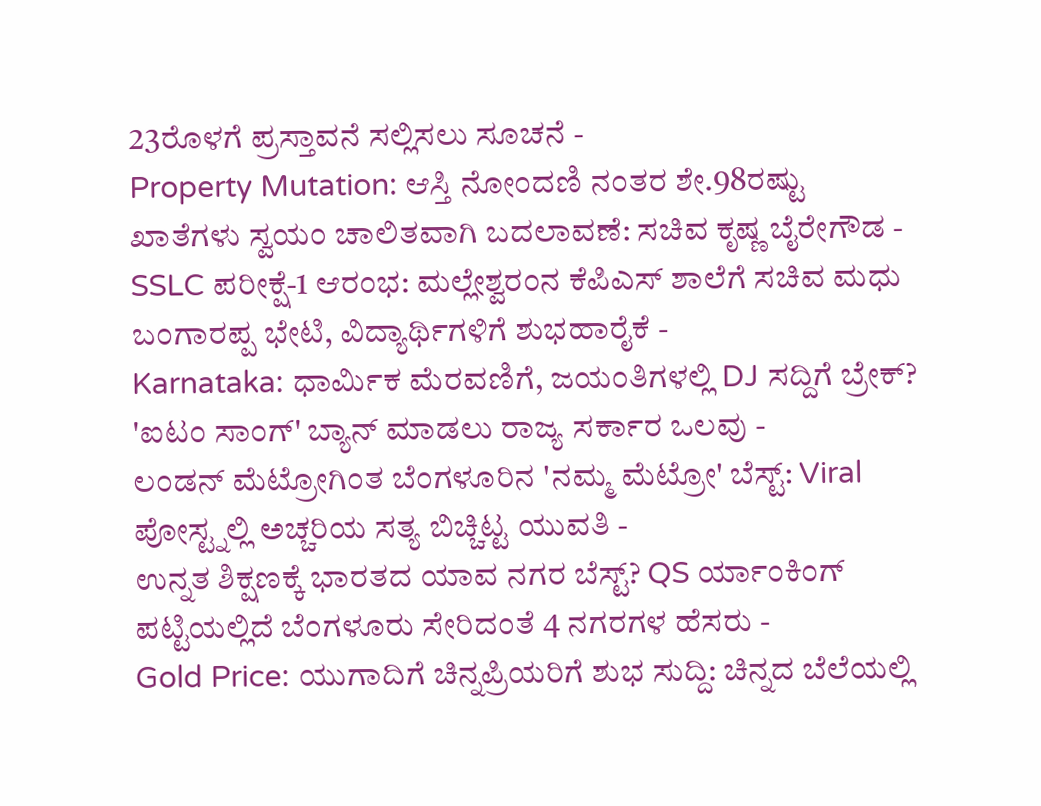23ರೊಳಗೆ ಪ್ರಸ್ತಾವನೆ ಸಲ್ಲಿಸಲು ಸೂಚನೆ -
Property Mutation: ಆಸ್ತಿ ನೋಂದಣಿ ನಂತರ ಶೇ.98ರಷ್ಟು ಖಾತೆಗಳು ಸ್ವಯಂ ಚಾಲಿತವಾಗಿ ಬದಲಾವಣೆ: ಸಚಿವ ಕೃಷ್ಣ ಬೈರೇಗೌಡ -
SSLC ಪರೀಕ್ಷೆ-1 ಆರಂಭ: ಮಲ್ಲೇಶ್ವರಂನ ಕೆಪಿಎಸ್ ಶಾಲೆಗೆ ಸಚಿವ ಮಧು ಬಂಗಾರಪ್ಪ ಭೇಟಿ, ವಿದ್ಯಾರ್ಥಿಗಳಿಗೆ ಶುಭಹಾರೈಕೆ -
Karnataka: ಧಾರ್ಮಿಕ ಮೆರವಣಿಗೆ, ಜಯಂತಿಗಳಲ್ಲಿ DJ ಸದ್ದಿಗೆ ಬ್ರೇಕ್? 'ಐಟಂ ಸಾಂಗ್' ಬ್ಯಾನ್ ಮಾಡಲು ರಾಜ್ಯ ಸರ್ಕಾರ ಒಲವು -
ಲಂಡನ್ ಮೆಟ್ರೋಗಿಂತ ಬೆಂಗಳೂರಿನ 'ನಮ್ಮ ಮೆಟ್ರೋ' ಬೆಸ್ಟ್: Viral ಪೋಸ್ಟ್ನಲ್ಲಿ ಅಚ್ಚರಿಯ ಸತ್ಯ ಬಿಚ್ಚಿಟ್ಟ ಯುವತಿ -
ಉನ್ನತ ಶಿಕ್ಷಣಕ್ಕೆ ಭಾರತದ ಯಾವ ನಗರ ಬೆಸ್ಟ್? QS ರ್ಯಾಂಕಿಂಗ್ ಪಟ್ಟಿಯಲ್ಲಿದೆ ಬೆಂಗಳೂರು ಸೇರಿದಂತೆ 4 ನಗರಗಳ ಹೆಸರು -
Gold Price: ಯುಗಾದಿಗೆ ಚಿನ್ನಪ್ರಿಯರಿಗೆ ಶುಭ ಸುದ್ದಿ: ಚಿನ್ನದ ಬೆಲೆಯಲ್ಲಿ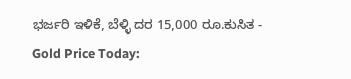ಭರ್ಜರಿ ಇಳಿಕೆ, ಬೆಳ್ಳಿ ದರ 15,000 ರೂ.ಕುಸಿತ -
Gold Price Today: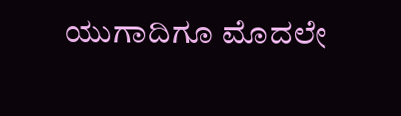ಯುಗಾದಿಗೂ ಮೊದಲೇ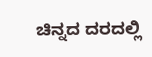ಚಿನ್ನದ ದರದಲ್ಲಿ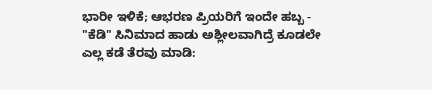ಭಾರೀ ಇಳಿಕೆ; ಆಭರಣ ಪ್ರಿಯರಿಗೆ ಇಂದೇ ಹಬ್ಬ -
"ಕೆಡಿ" ಸಿನಿಮಾದ ಹಾಡು ಅಶ್ಲೀಲವಾಗಿದ್ರೆ ಕೂಡಲೇ ಎಲ್ಲ ಕಡೆ ತೆರವು ಮಾಡಿ: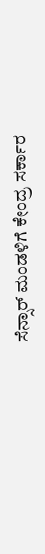ಸೆನ್ಸಾರ್ ಮಂಡಳಿಗೆ ಕೇಂದ್ರ ಸರ್ಕಾರ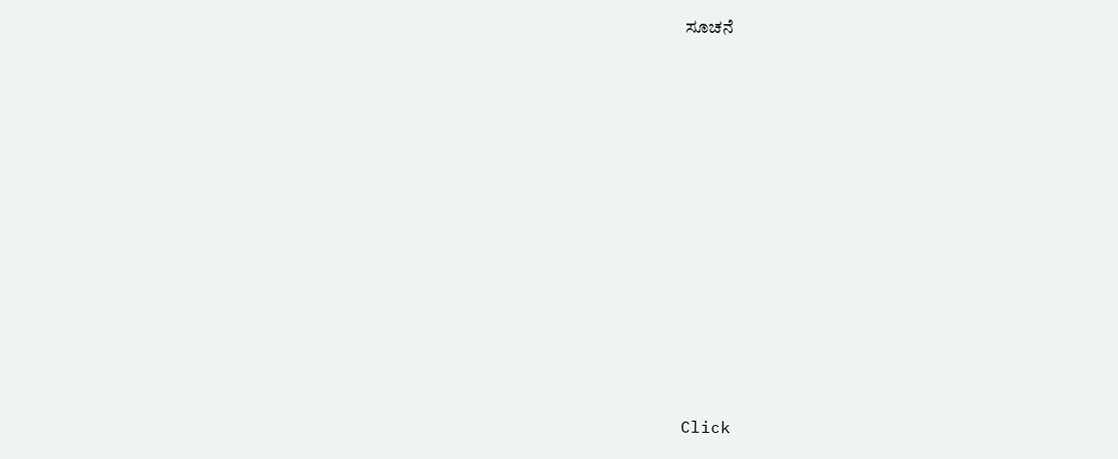ಸೂಚನೆ












Click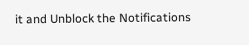it and Unblock the Notifications